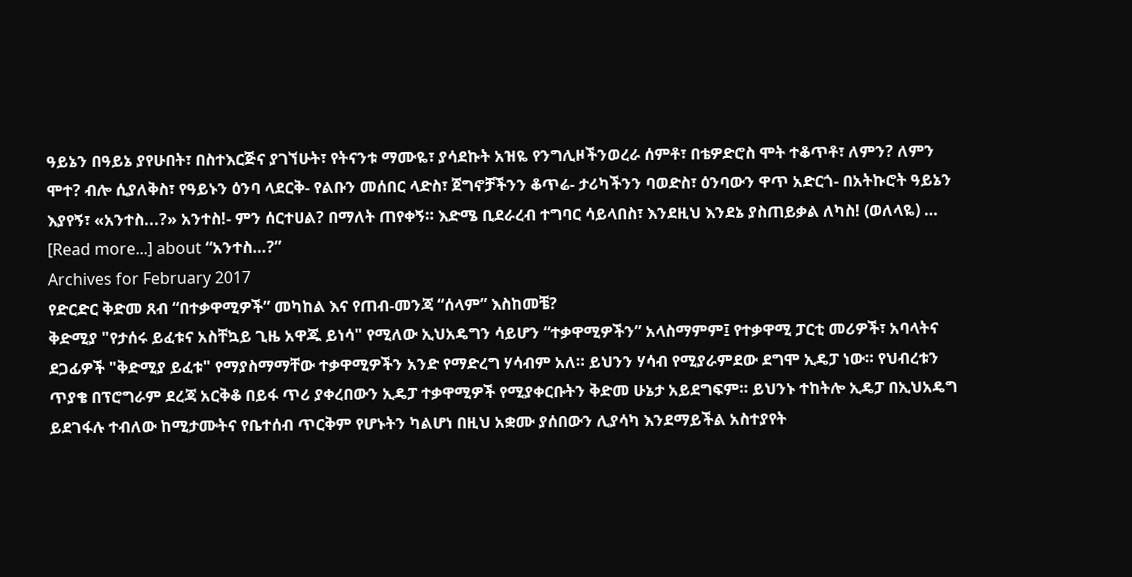ዓይኔን በዓይኔ ያየሁበት፣ በስተእርጅና ያገኘሁት፣ የትናንቱ ማሙዬ፣ ያሳደኩት አዝዬ የንግሊዞችንወረራ ሰምቶ፣ በቴዎድሮስ ሞት ተቆጥቶ፣ ለምን? ለምን ሞተ? ብሎ ሲያለቅስ፣ የዓይኑን ዕንባ ላደርቅ- የልቡን መሰበር ላድስ፣ ጀግኖቻችንን ቆጥሬ- ታሪካችንን ባወድስ፣ ዕንባውን ዋጥ አድርጎ- በአትኩሮት ዓይኔን እያየኝ፣ «አንተስ...?» አንተስ!- ምን ሰርተሀል? በማለት ጠየቀኝ። እድሜ ቢደራረብ ተግባር ሳይላበስ፣ እንደዚህ እንደኔ ያስጠይቃል ለካስ! (ወለላዬ) … [Read more...] about “አንተስ…?”
Archives for February 2017
የድርድር ቅድመ ጸብ “በተቃዋሚዎች” መካከል እና የጠብ-መንጃ “ሰላም” እስከመቼ?
ቅድሚያ "የታሰሩ ይፈቱና አስቸኳይ ጊዜ አዋጁ ይነሳ" የሚለው ኢህአዴግን ሳይሆን “ተቃዋሚዎችን” አላስማምም፤ የተቃዋሚ ፓርቲ መሪዎች፣ አባላትና ደጋፊዎች "ቅድሚያ ይፈቱ" የማያስማማቸው ተቃዋሚዎችን አንድ የማድረግ ሃሳብም አለ። ይህንን ሃሳብ የሚያራምደው ደግሞ ኢዴፓ ነው። የህብረቱን ጥያቄ በፕሮግራም ደረጃ አርቅቆ በይፋ ጥሪ ያቀረበውን ኢዴፓ ተቃዋሚዎች የሚያቀርቡትን ቅድመ ሁኔታ አይደግፍም። ይህንኑ ተከትሎ ኢዴፓ በኢህአዴግ ይደገፋሉ ተብለው ከሚታሙትና የቤተሰብ ጥርቅም የሆኑትን ካልሆነ በዚህ አቋሙ ያሰበውን ሊያሳካ እንደማይችል አስተያየት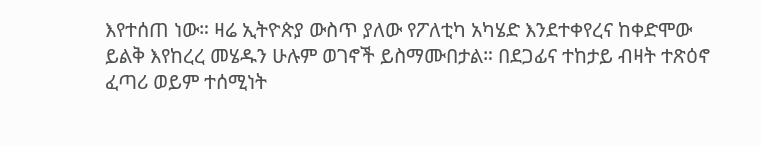እየተሰጠ ነው። ዛሬ ኢትዮጵያ ውስጥ ያለው የፖለቲካ አካሄድ እንደተቀየረና ከቀድሞው ይልቅ እየከረረ መሄዱን ሁሉም ወገኖች ይስማሙበታል። በደጋፊና ተከታይ ብዛት ተጽዕኖ ፈጣሪ ወይም ተሰሚነት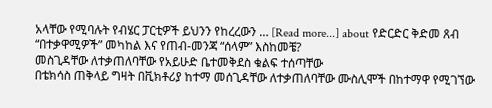አላቸው የሚባሉት የብሄር ፓርቲዎች ይህንን የከረረውን … [Read more...] about የድርድር ቅድመ ጸብ “በተቃዋሚዎች” መካከል እና የጠብ-መንጃ “ሰላም” እስከመቼ?
መስጊዳቸው ለተቃጠለባቸው የአይሁድ ቤተመቅደስ ቁልፍ ተሰጣቸው
በቴክሳስ ጠቅላይ ግዛት በቪክቶሪያ ከተማ መሰጊዳቸው ለተቃጠለባቸው ሙስሊሞች በከተማዋ የሚገኘው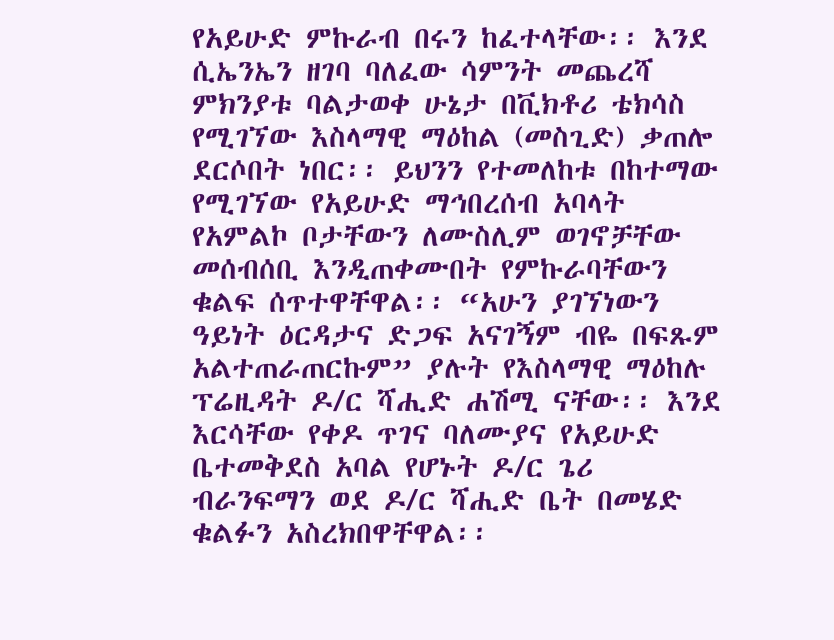የአይሁድ ምኩራብ በሩን ከፈተላቸው፡፡ እንደ ሲኤንኤን ዘገባ ባለፈው ሳምንት መጨረሻ ምክንያቱ ባልታወቀ ሁኔታ በቪክቶሪ ቴክሳስ የሚገኘው እስላማዊ ማዕከል (መስጊድ) ቃጠሎ ደርሶበት ነበር፡፡ ይህንን የተመለከቱ በከተማው የሚገኘው የአይሁድ ማኅበረሰብ አባላት የአምልኮ ቦታቸውን ለሙስሊም ወገኖቻቸው መሰብሰቢ እንዲጠቀሙበት የምኩራባቸውን ቁልፍ ሰጥተዋቸዋል፡፡ “አሁን ያገኘነውን ዓይነት ዕርዳታና ድጋፍ አናገኝም ብዬ በፍጹም አልተጠራጠርኩም” ያሉት የእስላማዊ ማዕከሉ ፕሬዚዳት ዶ/ር ሻሒድ ሐሽሚ ናቸው፡፡ እንደ እርሳቸው የቀዶ ጥገና ባለሙያና የአይሁድ ቤተመቅደስ አባል የሆኑት ዶ/ር ጌሪ ብራንፍማን ወደ ዶ/ር ሻሒድ ቤት በመሄድ ቁልፉን አስረክበዋቸዋል፡፡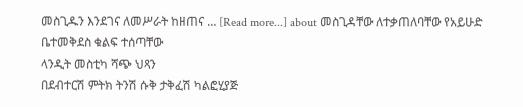መስጊዱን እንደገና ለመሥራት ከዘጠና … [Read more...] about መስጊዳቸው ለተቃጠለባቸው የአይሁድ ቤተመቅደስ ቁልፍ ተሰጣቸው
ላንዲት መስቲካ ሻጭ ህጻን
በደብተርሽ ምትክ ትንሽ ሱቅ ታቅፈሽ ካልፎሂያጅ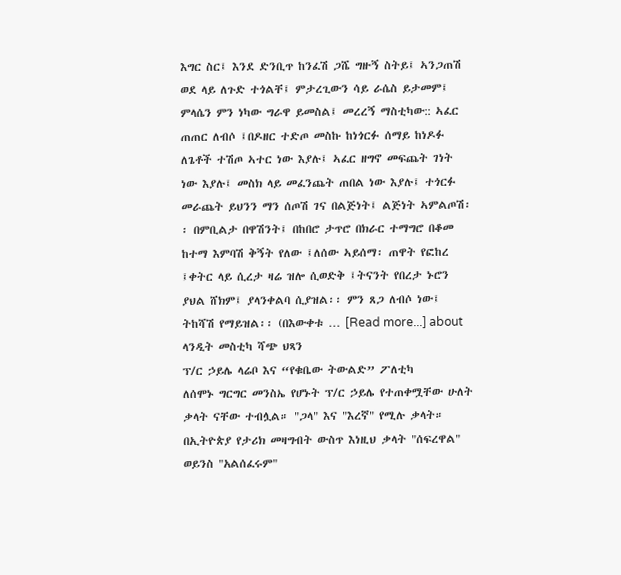እግር ስር፤ እንደ ድንቢጥ ከንፈሽ ጋሼ ግዙኝ ስትይ፤ ኣንጋጠሽ ወደ ላይ ለጉድ ተጎልቸ፤ ምታረጊውን ሳይ ራሴስ ይታመም፤ ምላሴን ምን ነካው ግራዋ ይመስል፤ መረረኝ ማስቲካው:: ኣፈር ጠጠር ለብሶ ፤በዶዘር ተድጦ መስኩ ከነጎርፉ ሰማይ ከነዶፉ ለጌቶች ተሽጦ ኣተር ነው እያሉ፤ ኣፈር ዘግኖ መፍጨት ገነት ነው እያሉ፤ መስክ ላይ መፈንጨት ጠበል ነው እያሉ፤ ተጎርፉ መራጨት ይህንን ማን ሰጦሽ ገና በልጅነት፤ ልጅነት ኣምልጦሽ፡፡ በምቢልታ በዋሽንት፤ በከበሮ ታጥሮ በክራር ተማግሮ በቆመ ከተማ እምባሽ ቅኝት የለው ፤ለሰው ኣይሰማ፡ ጠዋት የፎከረ ፤ቀትር ላይ ሲረታ ዛሬ ዝሎ ሲወድቅ ፤ትናንት የበረታ ኑሮን ያህል ሸክም፤ ያላንቀልባ ሲያዝል፡፡ ምን ጸጋ ለብሶ ነው፤ ትከሻሽ የማይዝል፡፡ (በእውቀቱ … [Read more...] about ላንዲት መስቲካ ሻጭ ህጻን
ፕ/ር ኃይሌ ላሬቦ እና “የቁቤው ትውልድ” ፖለቲካ
ለሰሞኑ ግርግር መንስኤ የሆኑት ፕ/ር ኃይሌ የተጠቀሟቸው ሁለት ቃላት ናቸው ተብሏል። "ጋላ" እና "እረኛ" የሚሉ ቃላት። በኢትዮጵያ የታሪክ መዛግብት ውስጥ እነዚህ ቃላት "ሰፍረዋል" ወይንስ "አልሰፈሩም"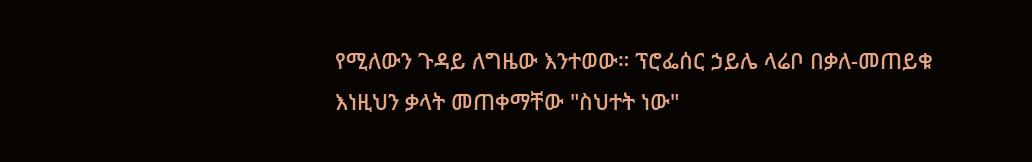የሚለውን ጉዳይ ለግዜው እንተወው። ፕሮፌሰር ኃይሌ ላሬቦ በቃለ-መጠይቁ እነዚህን ቃላት መጠቀማቸው "ስህተት ነው"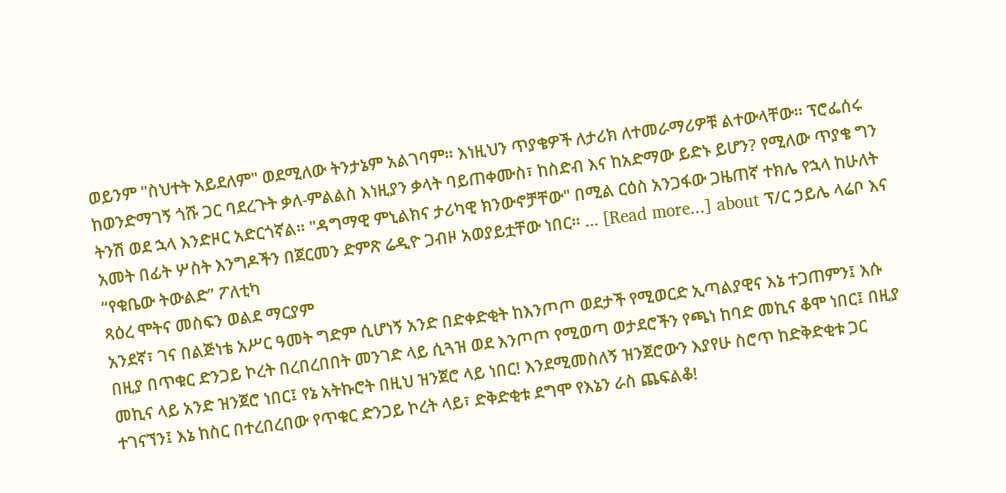ወይንም "ስህተት አይደለም" ወደሚለው ትንታኔም አልገባም። እነዚህን ጥያቄዎች ለታሪክ ለተመራማሪዎቹ ልተውላቸው። ፕሮፌሰሩ ከወንድማገኝ ጎሹ ጋር ባደረጉት ቃለ-ምልልስ እነዚያን ቃላት ባይጠቀሙስ፣ ከስድብ እና ከአድማው ይድኑ ይሆን? የሚለው ጥያቄ ግን ትንሽ ወደ ኋላ እንድዞር አድርጎኛል። "ዳግማዊ ምኒልክና ታሪካዊ ክንውኖቻቸው" በሚል ርዕስ አንጋፋው ጋዜጠኛ ተክሌ የኋላ ከሁለት አመት በፊት ሦስት እንግዶችን በጀርመን ድምጽ ሬዲዮ ጋብዞ አወያይቷቸው ነበር። … [Read more...] about ፕ/ር ኃይሌ ላሬቦ እና “የቁቤው ትውልድ” ፖለቲካ
ጻዕረ ሞትና መስፍን ወልደ ማርያም
አንደኛ፣ ገና በልጅነቴ አሥር ዓመት ግድም ሲሆነኝ አንድ በድቀድቂት ከእንጦጦ ወደታች የሚወርድ ኢጣልያዊና እኔ ተጋጠምን፤ እሱ በዚያ በጥቁር ድንጋይ ኮረት በረበረበበት መንገድ ላይ ሲጓዝ ወደ እንጦጦ የሚወጣ ወታደሮችን የጫነ ከባድ መኪና ቆሞ ነበር፤ በዚያ መኪና ላይ አንድ ዝንጀሮ ነበር፤ የኔ አትኩሮት በዚህ ዝንጀሮ ላይ ነበር! እንደሚመስለኝ ዝንጀሮውን እያየሁ ስሮጥ ከድቅድቂቱ ጋር ተገናኘን፤ እኔ ከስር በተረበረበው የጥቁር ድንጋይ ኮረት ላይ፣ ድቅድቂቱ ደግሞ የእኔን ራስ ጨፍልቆ!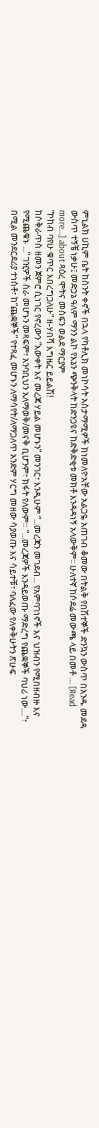ምኒልክ ሀኪም ቤት ከስንት ቀኖች በኋላ የካቶሊክ መነኮሳት አስታማሚዎች ከነመለዮአቸው አልጋዬ አጠገብ ቆመው በትልቅ የበሽተኞች ድንኳን ውስጥ በአንዱ መደዳ ውስጥ ተኝቼ ነቃሁ፤ መድኃኔ ዓለም ማንን ልኮ የእኔን ጭንቅላት ከድንጋዩና ከድቅድቂቱ መክቶ እንዳዳነኝ አላውቅም፡፡ ሁለተኛ ከሶደሬ መውጫ ላይ በመቶ … [Read more...] about ጻዕረ ሞትና መስፍን ወልደ ማርያም
“ኮከብ ባየሁ ቁጥር እበረግጋለሁ” ዘ-ሃበሻ እግዜር ይይልሽ!
ከሶቅራጥስ ዘመን ጀምሮ ሲነገር የኖረውን “እውቀት እና መረጃ ሃይል መሆኑን” መንገር፣ እንዲሁም “...መረጃን መገደብ... የአምባገነኖች እና ህዝብን የሚበዘብዙ እና የሚጨቁኑ ...” ገዢዎች ስራ መሆኑን መጻፍም፣ አንባቢህን አለማወቅ/መናቅ ቢሆንም፣ ክፋት የለውም። “...መረጃዎች እንዳይወጡ ማድረግ የጨቋኞች ባህሪ ነው....”፣ በሚል መንደርደሪያ ተነስቶ፣ ከ“ጨቋኞች” የተጻፈ መሆኑን ለማሳየት/ለማጋለጥ አንድም ሃርግ መዘው ሳያወጡ እና ሳይተቹ፣ ባለፈው የለቀቅሁትን ጽሁፍ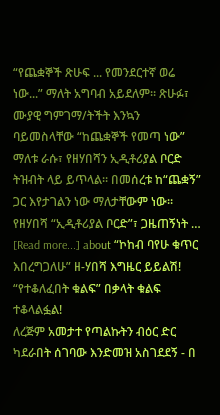“የጨቋኞች ጽሁፍ ... የመንደርተኛ ወሬ ነው...” ማለት አግባብ አይደለም። ጽሁፉ፣ ሙያዊ ግምገማ/ትችት እንኳን ባይመስላቸው “ከጨቋኞች የመጣ ነው” ማለቱ ራሱ፣ የዘሃበሻን ኢዲቶሪያል ቦርድ ትዝብት ላይ ይጥላል። በመሰረቱ ከ“ጨቋኝ” ጋር እየታገልን ነው ማለታቸውም ነው። የዘሃበሻ “ኢዲቶሪያል ቦርድ”፣ ጋዜጠኝነት … [Read more...] about “ኮከብ ባየሁ ቁጥር እበረግጋለሁ” ዘ-ሃበሻ እግዜር ይይልሽ!
“የተቆለፈበት ቁልፍ” በቃላት ቁልፍ ተቆላልፏል!
ለረጅም አመታተ የጣልኩትን ብዕር ድር ካደራበት ሰገባው እንድመዝ አስገደደኝ - በ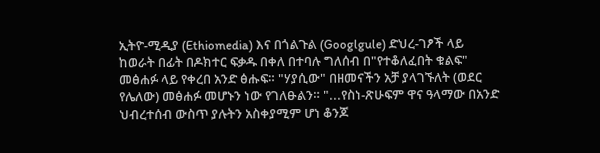ኢትዮ-ሚዲያ (Ethiomedia) እና በጎልጉል (Googlgule) ድህረ-ገፆች ላይ ከወራት በፊት በዶክተር ፍቃዱ በቀለ በተባሉ ግለሰብ በ"የተቆለፈበት ቁልፍ" መፅሐፉ ላይ የቀረበ አንድ ፅሑፍ። "ሃያሲው" በዘመናችን አቻ ያላገኙለት (ወደር የሌለው) መፅሐፉ መሆኑን ነው የገለፁልን። "...የስነ-ጽሁፍም ዋና ዓላማው በአንድ ህብረተሰብ ውስጥ ያሉትን አስቀያሚም ሆነ ቆንጆ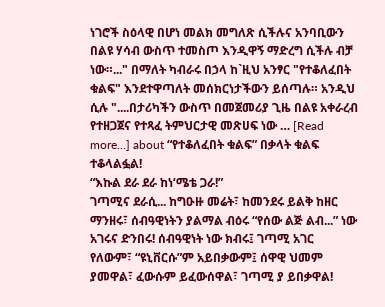ነገሮች ስዕላዊ በሆነ መልክ መግለጽ ሲችሉና አንባቢውን በልዩ ሃሳብ ውስጥ ተመስጦ እንዲዋኝ ማድረግ ሲችሉ ብቻ ነው።..." በማለት ካብራሩ በኃላ ከ`ዚህ አንፃር "የተቆለፈበት ቁልፍ" እንደተዋጣለት መሰክርነታችውን ይሰጣሉ። አንዲህ ሲሉ "....በታሪካችን ውስጥ በመጀመሪያ ጊዜ በልዩ አቀራረብ የተዘጋጀና የተጻፈ ትምህርታዊ መጽሀፍ ነው … [Read more...] about “የተቆለፈበት ቁልፍ” በቃላት ቁልፍ ተቆላልፏል!
“እኩል ደራ ደራ ከነ‘ሜቴ ጋራ!”
ገጣሚና ደራሲ... ከግዑዙ መሬት፣ ከመንደሩ ይልቅ ከዘር ማንዘሩ፣ ሰብዓዊነትን ያልማል ብዕሩ “የሰው ልጅ ልብ...” ነው አገሩና ድንበሩ! ሰብዓዊነት ነው ክብሩ፤ ገጣሚ አገር የለውም፣ “ዩኒቨርሱ”ም አይበቃውም፤ ሰዋዊ ህመም ያመዋል፣ ፈውሱም ይፈውሰዋል፣ ገጣሚ ያ ይበቃዋል!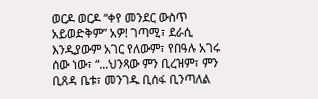ወርዶ ወርዶ “ቀየ መንደር ውስጥ አይወድቅም” አዎ! ገጣሚ፣ ደራሲ እንዲያውም አገር የለውም፣ የበዓሉ አገሩ ሰው ነው፣ “...ህንጻው ምን ቢረዝም፣ ምን ቢጸዳ ቤቱ፣ መንገዱ ቢሰፋ ቢንጣለል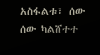አስፋልቱ፣ ሰው ሰው ካልሸተተ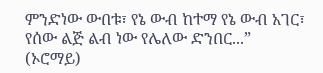ምንድነው ውበቱ፣ የኔ ውብ ከተማ የኔ ውብ አገር፣ የሰው ልጅ ልብ ነው የሌለው ድንበር...” (ኦሮማይ)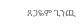ጸጋዬም ጊንጪ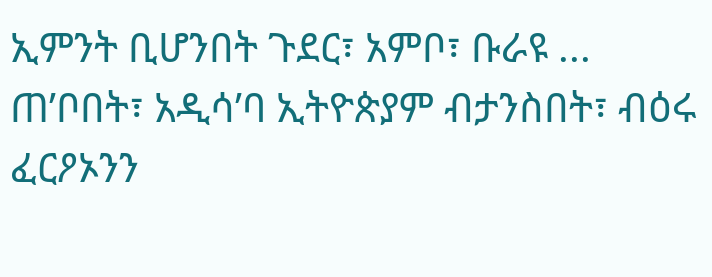ኢምንት ቢሆንበት ጉደር፣ አምቦ፣ ቡራዩ ... ጠ’ቦበት፣ አዲሳ’ባ ኢትዮጵያም ብታንስበት፣ ብዕሩ ፈርዖኦንን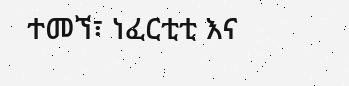ተመኘ፣ ነፈርቲቲ እና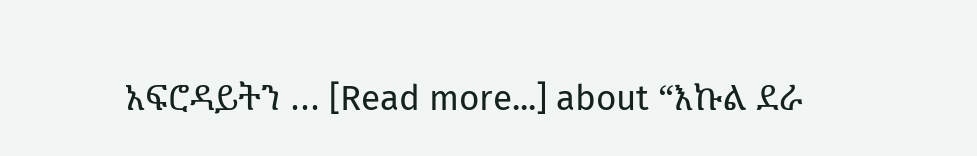አፍሮዳይትን … [Read more...] about “እኩል ደራ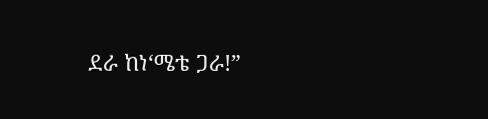ደራ ከነ‘ሜቴ ጋራ!”